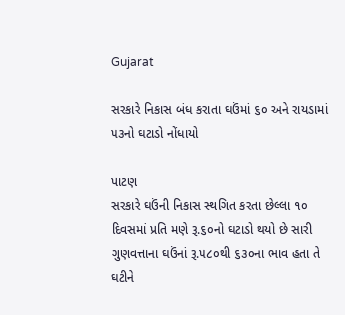Gujarat

સરકારે નિકાસ બંધ કરાતા ઘઉંમાં ૬૦ અને રાયડામાં ૫૩નો ઘટાડો નોંધાયો

પાટણ
સરકારે ઘઉંની નિકાસ સ્થગિત કરતા છેલ્લા ૧૦ દિવસમાં પ્રતિ મણે રૂ.૬૦નો ઘટાડો થયો છે સારી ગુણવત્તાના ઘઉંનાં રૂ.૫૮૦થી ૬૩૦ના ભાવ હતા તે ઘટીને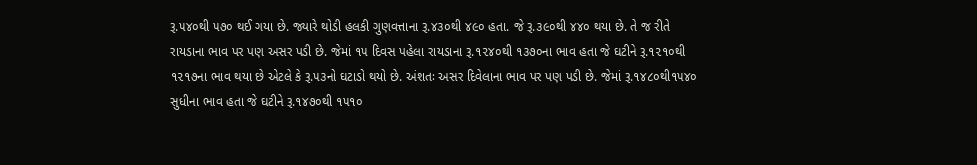રૂ.૫૪૦થી ૫૭૦ થઈ ગયા છે. જ્યારે થોડી હલકી ગુણવત્તાના રૂ.૪૩૦થી ૪૯૦ હતા. જે રૂ.૩૯૦થી ૪૪૦ થયા છે. તે જ રીતે રાયડાના ભાવ પર પણ અસર પડી છે. જેમાં ૧૫ દિવસ પહેલા રાયડાના રૂ.૧૨૪૦થી ૧૩૭૦ના ભાવ હતા જે ઘટીને રૂ.૧૨૧૦થી ૧૨૧૭ના ભાવ થયા છે એટલે કે રૂ.૫૩નો ઘટાડો થયો છે. અંશતઃ અસર દિવેલાના ભાવ પર પણ પડી છે. જેમાં રૂ.૧૪૮૦થી૧૫૪૦ સુધીના ભાવ હતા જે ઘટીને રૂ.૧૪૭૦થી ૧૫૧૦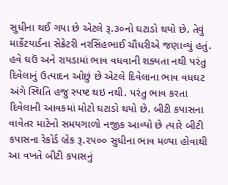સુધીના થઈ ગયા છે એટલે રૂ.૩૦નો ઘટાડો થયો છે. તેવું માર્કેટયાર્ડના સેક્રેટરી નરસિંહભાઈ ચૌધરીએ જણાવ્યું હતું. હવે ઘઉં અને રાયડામાં ભાવ વધવાની શક્યતા નથી પરંતુ દિવેલાનું ઉત્પાદન ઓછું છે એટલે દિવેલાના ભાવ વધઘટ અંગે સ્થિતિ હજુ સ્પષ્ટ થઇ નથી. પરંતુ ભાવ કરતા દિવેલાની આવકમાં મોટો ઘટાડો થયો છે. બીટી કપાસના વાવેતર માટેનો સમયગાળો નજીક આવ્યો છે ત્યારે બીટી કપાસના રેકોર્ડ બ્રેક રૂ.૨૫૦૦ સુધીના ભાવ મળ્યા હોવાથી આ વખતે બીટી કપાસનું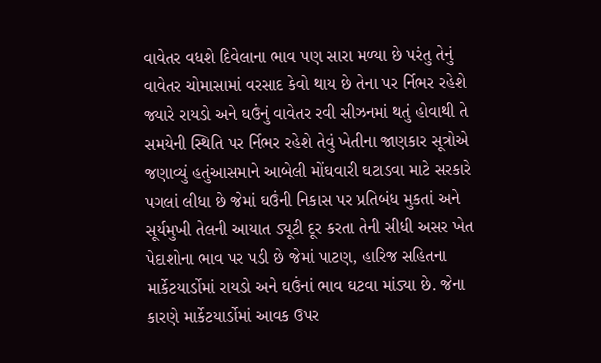વાવેતર વધશે દિવેલાના ભાવ પણ સારા મળ્યા છે પરંતુ તેનું વાવેતર ચોમાસામાં વરસાદ કેવો થાય છે તેના પર ર્નિભર રહેશે જ્યારે રાયડો અને ઘઉંનું વાવેતર રવી સીઝનમાં થતું હોવાથી તે સમયેની સ્થિતિ પર ર્નિભર રહેશે તેવું ખેતીના જાણકાર સૂત્રોએ જણાવ્યું હતુંઆસમાને આબેલી મોંઘવારી ઘટાડવા માટે સરકારે પગલાં લીધા છે જેમાં ઘઉંની નિકાસ પર પ્રતિબંધ મુકતાં અને સૂર્યમુખી તેલની આયાત ડ્યૂટી દૂર કરતા તેની સીધી અસર ખેત પેદાશોના ભાવ પર પડી છે જેમાં પાટણ, હારિજ સહિતના માર્કેટયાર્ડોમાં રાયડો અને ઘઉંનાં ભાવ ઘટવા માંડ્યા છે. જેના કારણે માર્કેટયાર્ડોમાં આવક ઉપર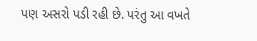પણ અસરો પડી રહી છે. પરંતુ આ વખતે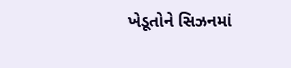ખેડૂતોને સિઝનમાં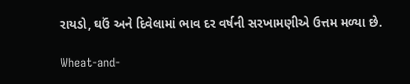રાયડો, ઘઉં અને દિવેલામાં ભાવ દર વર્ષની સરખામણીએ ઉત્તમ મળ્યા છે.

Wheat-and-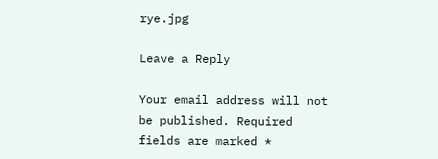rye.jpg

Leave a Reply

Your email address will not be published. Required fields are marked *